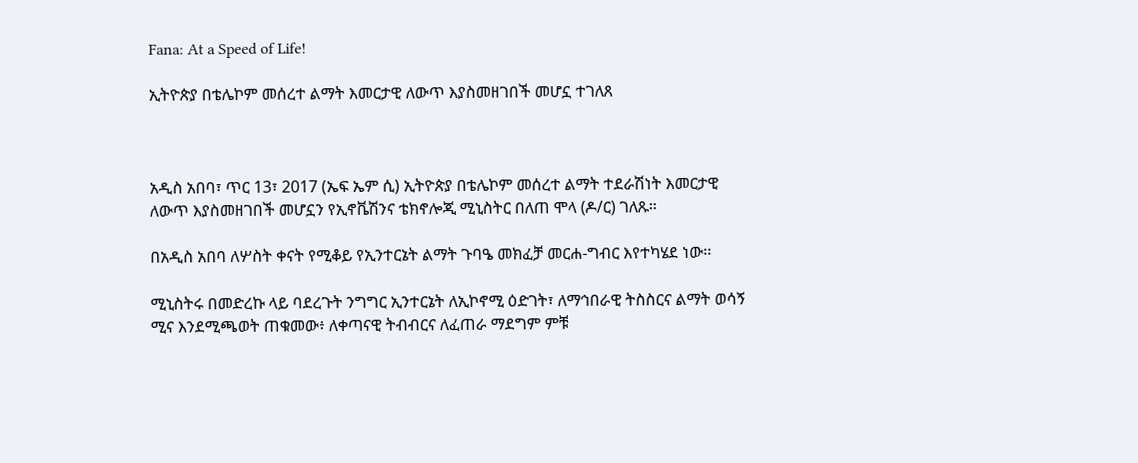Fana: At a Speed of Life!

ኢትዮጵያ በቴሌኮም መሰረተ ልማት እመርታዊ ለውጥ እያስመዘገበች መሆኗ ተገለጸ



አዲስ አበባ፣ ጥር 13፣ 2017 (ኤፍ ኤም ሲ) ኢትዮጵያ በቴሌኮም መሰረተ ልማት ተደራሽነት እመርታዊ ለውጥ እያስመዘገበች መሆኗን የኢኖቬሽንና ቴክኖሎጂ ሚኒስትር በለጠ ሞላ (ዶ/ር) ገለጹ።

በአዲስ አበባ ለሦስት ቀናት የሚቆይ የኢንተርኔት ልማት ጉባዔ መክፈቻ መርሐ-ግብር እየተካሄደ ነው፡፡

ሚኒስትሩ በመድረኩ ላይ ባደረጉት ንግግር ኢንተርኔት ለኢኮኖሚ ዕድገት፣ ለማኅበራዊ ትስስርና ልማት ወሳኝ ሚና እንደሚጫወት ጠቁመው፥ ለቀጣናዊ ትብብርና ለፈጠራ ማደግም ምቹ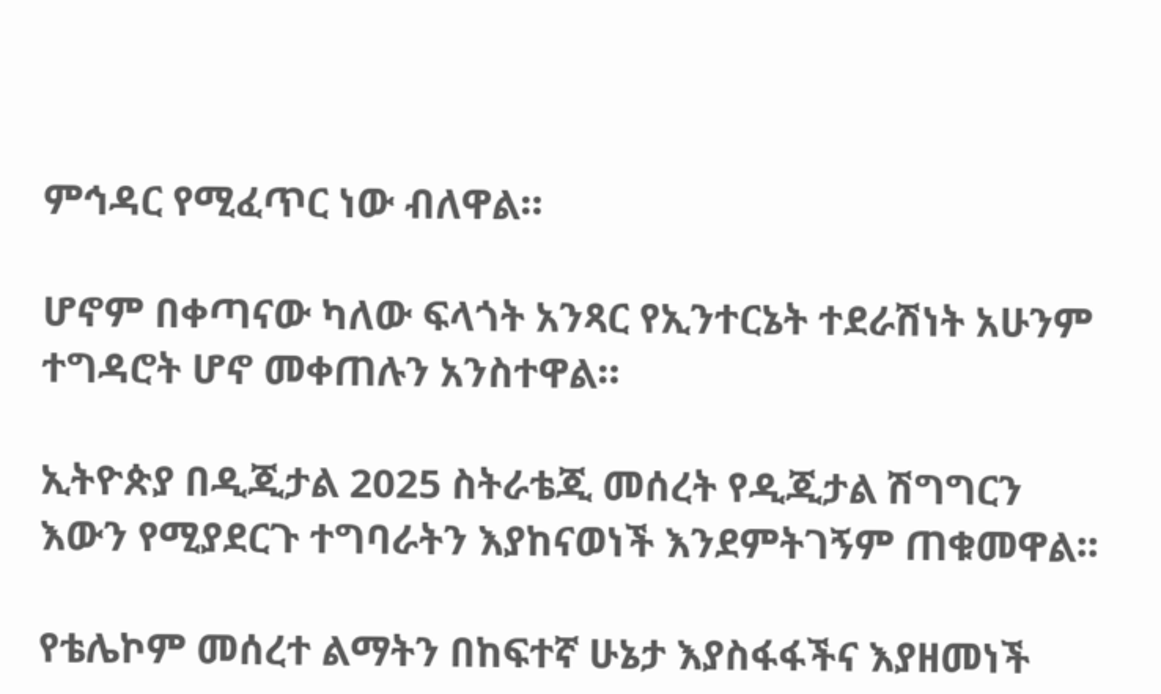ምኅዳር የሚፈጥር ነው ብለዋል።

ሆኖም በቀጣናው ካለው ፍላጎት አንጻር የኢንተርኔት ተደራሽነት አሁንም ተግዳሮት ሆኖ መቀጠሉን አንስተዋል።

ኢትዮጵያ በዲጂታል 2025 ስትራቴጂ መሰረት የዲጂታል ሽግግርን እውን የሚያደርጉ ተግባራትን እያከናወነች እንደምትገኝም ጠቁመዋል፡፡

የቴሌኮም መሰረተ ልማትን በከፍተኛ ሁኔታ እያስፋፋችና እያዘመነች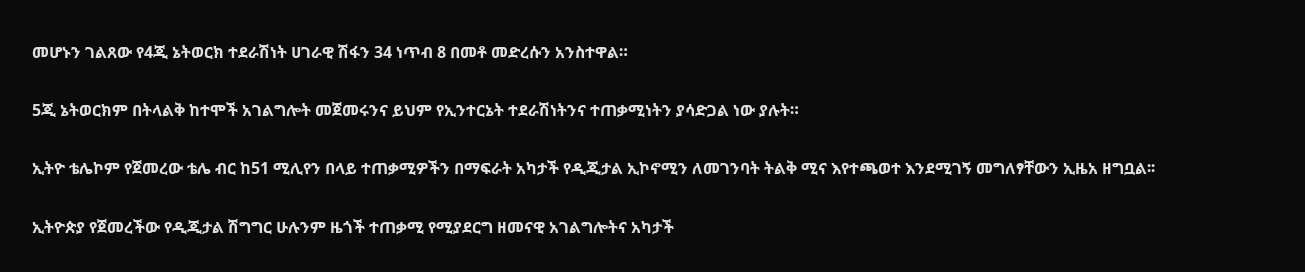መሆኑን ገልጸው የ4ጂ ኔትወርክ ተደራሽነት ሀገራዊ ሽፋን 34 ነጥብ 8 በመቶ መድረሱን አንስተዋል።

5ጂ ኔትወርክም በትላልቅ ከተሞች አገልግሎት መጀመሩንና ይህም የኢንተርኔት ተደራሽነትንና ተጠቃሚነትን ያሳድጋል ነው ያሉት።

ኢትዮ ቴሌኮም የጀመረው ቴሌ ብር ከ51 ሚሊየን በላይ ተጠቃሚዎችን በማፍራት አካታች የዲጂታል ኢኮኖሚን ለመገንባት ትልቅ ሚና እየተጫወተ እንደሚገኝ መግለፃቸውን ኢዜአ ዘግቧል፡፡

ኢትዮጵያ የጀመረችው የዲጂታል ሽግግር ሁሉንም ዜጎች ተጠቃሚ የሚያደርግ ዘመናዊ አገልግሎትና አካታች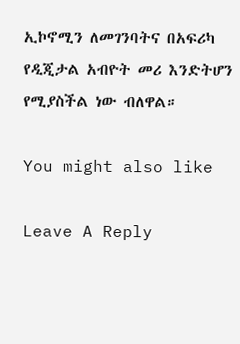ኢኮኖሚን ለመገንባትና በአፍሪካ የዲጂታል አብዮት መሪ እንድትሆን የሚያስችል ነው ብለዋል።

You might also like

Leave A Reply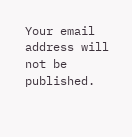Your email address will not be published.